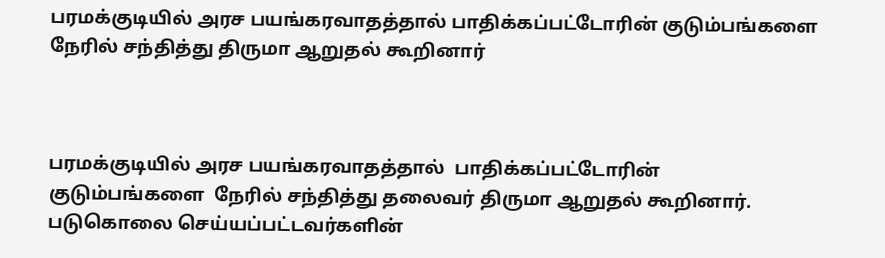பரமக்குடியில் அரச பயங்கரவாதத்தால் பாதிக்கப்பட்டோரின் குடும்பங்களை நேரில் சந்தித்து திருமா ஆறுதல் கூறினார்



பரமக்குடியில் அரச பயங்கரவாதத்தால்  பாதிக்கப்பட்டோரின் குடும்பங்களை  நேரில் சந்தித்து தலைவர் திருமா ஆறுதல் கூறினார்.  படுகொலை செய்யப்பட்டவர்களின்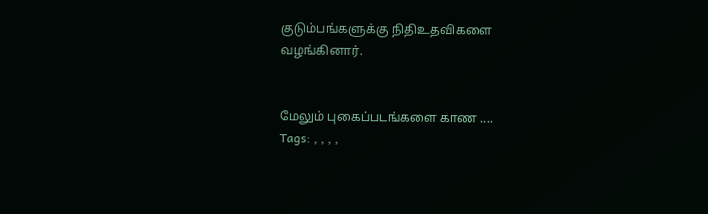குடும்பங்களுக்கு நிதிஉதவிகளை  வழங்கினார்.


மேலும் புகைப்படங்களை காண ....
Tags: , , , ,